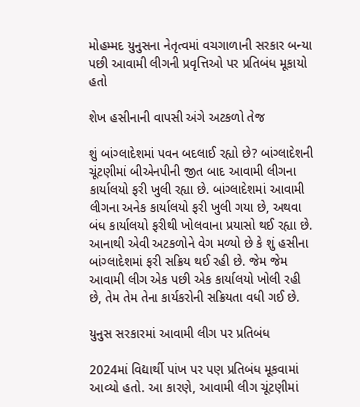મોહમ્મદ યુનુસના નેતૃત્વમાં વચગાળાની સરકાર બન્યા પછી આવામી લીગની પ્રવૃત્તિઓ પર પ્રતિબંધ મૂકાયો હતો

શેખ હસીનાની વાપસી અંગે અટકળો તેજ

શું બાંગ્લાદેશમાં પવન બદલાઈ રહ્યો છે? બાંગ્લાદેશની ચૂંટણીમાં બીએનપીની જીત બાદ આવામી લીગના કાર્યાલયો ફરી ખુલી રહ્યા છે. બાંગ્લાદેશમાં આવામી લીગના અનેક કાર્યાલયો ફરી ખુલી ગયા છે, અથવા બંધ કાર્યાલયો ફરીથી ખોલવાના પ્રયાસો થઈ રહ્યા છે. આનાથી એવી અટકળોને વેગ મળ્યો છે કે શું હસીના બાંગ્લાદેશમાં ફરી સક્રિય થઈ રહી છે. જેમ જેમ આવામી લીગ એક પછી એક કાર્યાલયો ખોલી રહી છે, તેમ તેમ તેના કાર્યકરોની સક્રિયતા વધી ગઈ છે.

યુનુસ સરકારમાં આવામી લીગ પર પ્રતિબંધ

2024માં વિદ્યાર્થી પાંખ પર પણ પ્રતિબંધ મૂકવામાં આવ્યો હતો. આ કારણે, આવામી લીગ ચૂંટણીમાં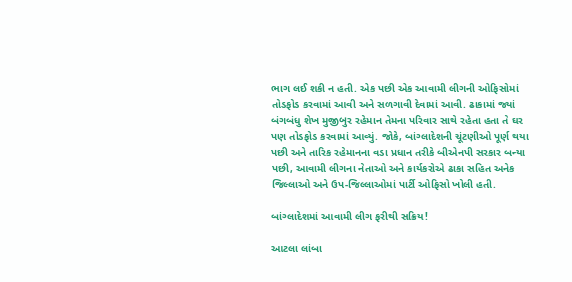ભાગ લઈ શકી ન હતી. એક પછી એક આવામી લીગની ઓફિસોમાં તોડફોડ કરવામાં આવી અને સળગાવી દેવામાં આવી. ઢાકામાં જ્યાં બંગબંધુ શેખ મુજીબુર રહેમાન તેમના પરિવાર સાથે રહેતા હતા તે ઘર પણ તોડફોડ કરવામાં આવ્યું. જોકે, બાંગ્લાદેશની ચૂંટણીઓ પૂર્ણ થયા પછી અને તારિક રહેમાનના વડા પ્રધાન તરીકે બીએનપી સરકાર બન્યા પછી, આવામી લીગના નેતાઓ અને કાર્યકરોએ ઢાકા સહિત અનેક જિલ્લાઓ અને ઉપ-જિલ્લાઓમાં પાર્ટી ઓફિસો ખોલી હતી.

બાંગ્લાદેશમાં આવામી લીગ ફરીથી સક્રિય!

આટલા લાંબા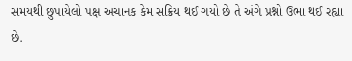સમયથી છુપાયેલો પક્ષ અચાનક કેમ સક્રિય થઈ ગયો છે તે અંગે પ્રશ્નો ઉભા થઈ રહ્યા છે.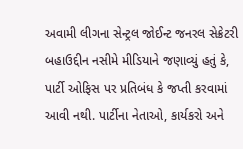અવામી લીગના સેન્ટ્રલ જોઈન્ટ જનરલ સેક્રેટરી બહાઉદ્દીન નસીમે મીડિયાને જણાવ્યું હતું કે, પાર્ટી ઓફિસ પર પ્રતિબંધ કે જપ્તી કરવામાં આવી નથી. પાર્ટીના નેતાઓ, કાર્યકરો અને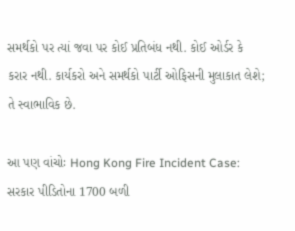સમર્થકો પર ત્યાં જવા પર કોઈ પ્રતિબંધ નથી. કોઈ ઓર્ડર કે કરાર નથી. કાર્યકરો અને સમર્થકો પાર્ટી ઓફિસની મુલાકાત લેશે; તે સ્વાભાવિક છે.

આ પણ વાંચોઃ Hong Kong Fire Incident Case: સરકાર પીડિતોના 1700 બળી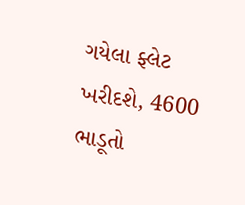ગયેલા ફ્લેટ ખરીદશે, 4600 ભાડૂતો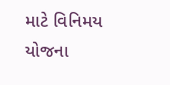માટે વિનિમય યોજના